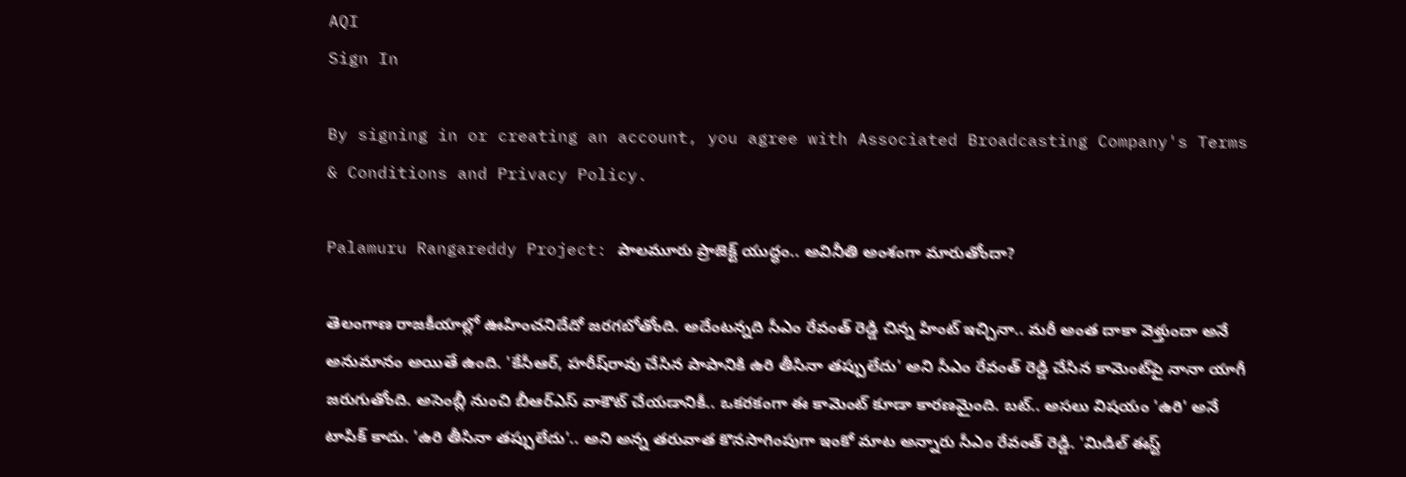AQI
Sign In

By signing in or creating an account, you agree with Associated Broadcasting Company's Terms & Conditions and Privacy Policy.

Palamuru Rangareddy Project: పాలమూరు ప్రాజెక్ట్ యుద్ధం.. అవినీతి అంశంగా మారుతోందా?

తెలంగాణ రాజకీయాల్లో ఊహించనిదేదో జరగబోతోంది. అదేంటన్నది సీఎం రేవంత్ రెడ్డి చిన్న హింట్ ఇచ్చినా.. మరీ అంత దాకా వెళ్తుందా అనే అనుమానం అయితే ఉంది. 'కేసీఆర్, హరీష్‌రావు చేసిన పాపానికి ఉరి తీసినా తప్పులేదు' అని సీఎం రేవంత్ రెడ్డి చేసిన కామెంట్‌పై నానా యాగీ జరుగుతోంది. అసెంబ్లీ నుంచి బీఆర్ఎస్ వాకౌట్ చేయడానికీ.. ఒకరకంగా ఈ కామెంట్ కూడా కారణమైంది. బట్.. అసలు విషయం 'ఉరి' అనే టాపిక్ కాదు. 'ఉరి తీసినా తప్పులేదు'.. అని అన్న తరువాత కొనసాగింపుగా ఇంకో మాట అన్నారు సీఎం రేవంత్ రెడ్డి. 'మిడిల్ ఈస్ట్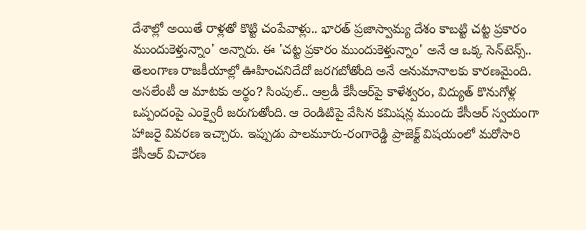దేశాల్లో అయితే రాళ్లతో కొట్టి చంపేవాళ్లు.. భారత్ ప్రజాస్వామ్య దేశం కాబట్టి చట్ట ప్రకారం ముందుకెళ్తున్నాం' అన్నారు. ఈ 'చట్ట ప్రకారం ముందుకెళ్తున్నాం' అనే ఆ ఒక్క సెన్‌టెన్స్.. తెలంగాణ రాజకీయాల్లో ఊహించనిదేదో జరగబోతోంది అనే అనుమానాలకు కారణమైంది. అసలేంటీ ఆ మాటకు అర్థం? సింపుల్.. ఆల్రడీ కేసీఆర్‌పై కాళేశ్వరం, విద్యుత్ కొనుగోళ్ల ఒప్పందంపై ఎంక్వైరీ జరుగుతోంది. ఆ రెండిటిపై వేసిన కమిషన్ల ముందు కేసీఆర్ స్వయంగా హాజరై వివరణ ఇచ్చారు. ఇప్పుడు పాలమూరు-రంగారెడ్డి ప్రాజెక్ట్ విషయంలో మరోసారి కేసీఆర్ విచారణ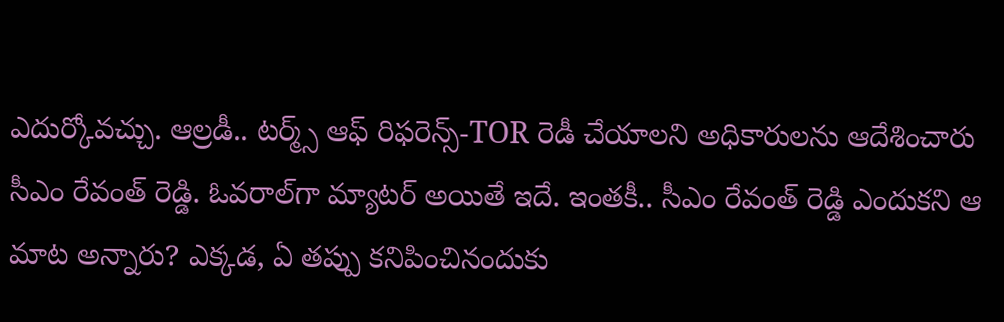ఎదుర్కోవచ్చు. ఆల్రడీ.. టర్మ్స్ ఆఫ్ రిఫరెన్స్-TOR రెడీ చేయాలని అధికారులను ఆదేశించారు సీఎం రేవంత్ రెడ్డి. ఓవరాల్‌గా మ్యాటర్ అయితే ఇదే. ఇంతకీ.. సీఎం రేవంత్ రెడ్డి ఎందుకని ఆ మాట అన్నారు? ఎక్కడ, ఏ తప్పు కనిపించినందుకు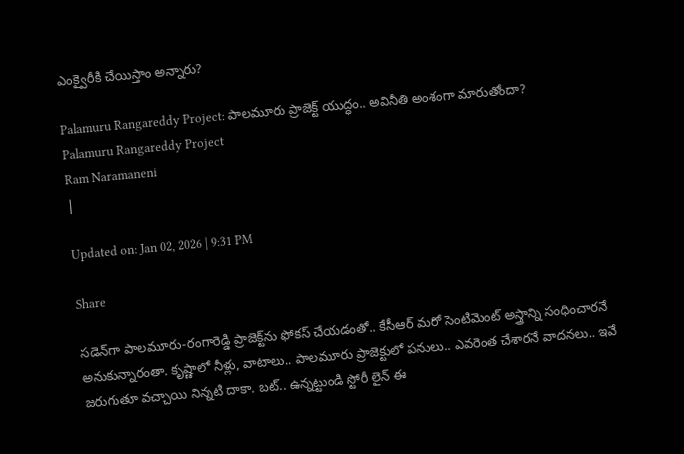ఎంక్వైరీకి చేయిస్తాం అన్నారు?

Palamuru Rangareddy Project: పాలమూరు ప్రాజెక్ట్ యుద్ధం.. అవినీతి అంశంగా మారుతోందా?
Palamuru Rangareddy Project
Ram Naramaneni
|

Updated on: Jan 02, 2026 | 9:31 PM

Share

సడెన్‌గా పాలమూరు-రంగారెడ్డి ప్రాజెక్ట్‌ను ఫోకస్ చేయడంతో.. కేసీఆర్ మరో సెంటిమెంట్ అస్త్రాన్ని సంధించారనే అనుకున్నారంతా. కృష్ణాలో నీళ్లు, వాటాలు.. పాలమూరు ప్రాజెక్టులో పనులు.. ఎవరెంత చేశారనే వాదనలు.. ఇవే జరుగుతూ వచ్చాయి నిన్నటి దాకా. బట్.. ఉన్నట్టుండి స్టోరీ లైన్ ఈ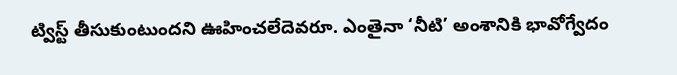ట్విస్ట్ తీసుకుంటుందని ఊహించలేదెవరూ. ఎంతైనా ‘నీటి’ అంశానికి భావోగ్వేదం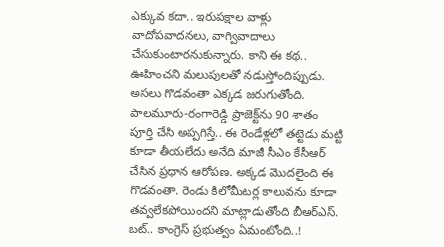ఎక్కువ కదా.. ఇరుపక్షాల వాళ్లు వాదోపవాదనలు, వాగ్వివాదాలు చేసుకుంటారనుకున్నారు. కాని ఈ కథ.. ఊహించని మలుపులతో నడుస్తోందిప్పుడు. అసలు గొడవంతా ఎక్కడ జరుగుతోంది. పాలమూరు-రంగారెడ్డి ప్రాజెక్ట్‌ను 90 శాతం పూర్తి చేసి అప్పగిస్తే.. ఈ రెండేళ్లలో తట్టెడు మట్టి కూడా తీయలేదు అనేది మాజీ సీఎం కేసీఆర్ చేసిన ప్రధాన ఆరోపణ. అక్కడ మొదలైంది ఈ గొడవంతా. రెండు కిలోమీటర్ల కాలువను కూడా తవ్వలేకపోయిందని మాట్లాడుతోంది బీఆర్ఎస్. బట్.. కాంగ్రెస్ ప్రభుత్వం ఏమంటోంది..!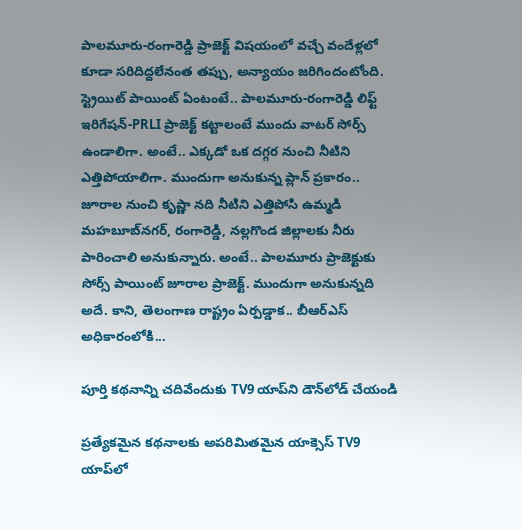పాలమూరు-రంగారెడ్డి ప్రాజెక్ట్ విషయంలో వచ్చే వందేళ్లలో కూడా సరిదిద్దలేనంత తప్పు, అన్యాయం జరిగిందంటోంది. స్ట్రెయిట్ పాయింట్ ఏంటంటే.. పాలమూరు-రంగారెడ్డి లిఫ్ట్ ఇరిగేషన్-PRLI ప్రాజెక్ట్ కట్టాలంటే ముందు వాటర్ సోర్స్ ఉండాలిగా. అంటే.. ఎక్కడో ఒక దగ్గర నుంచి నీటిని ఎత్తిపోయాలిగా. ముందుగా అనుకున్న ప్లాన్ ప్రకారం.. జూరాల నుంచి కృష్ణా నది నీటిని ఎత్తిపోసి ఉమ్మడి మహబూబ్‌నగర్, రంగారెడ్డి, నల్లగొండ జిల్లాలకు నీరు పారించాలి అనుకున్నారు. అంటే.. పాలమూరు ప్రాజెక్టుకు సోర్స్ పాయింట్ జూరాల ప్రాజెక్ట్. ముందుగా అనుకున్నది అదే. కాని, తెలంగాణ రాష్ట్రం ఏర్పడ్డాక.. బీఆర్ఎస్ అధికారంలోకి...

పూర్తి కథనాన్ని చదివేందుకు TV9 యాప్‌ని డౌన్‌లోడ్ చేయండి

ప్రత్యేకమైన కథనాలకు అపరిమితమైన యాక్సెస్ TV9 యాప్‌లో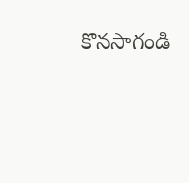కొనసాగండి